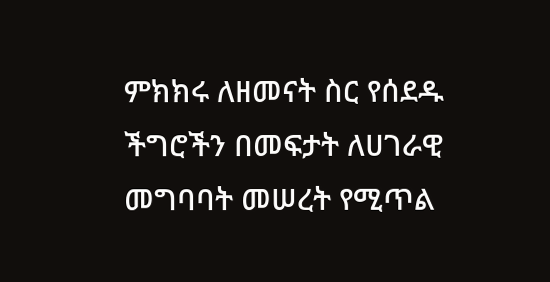ምክክሩ ለዘመናት ስር የሰደዱ ችግሮችን በመፍታት ለሀገራዊ መግባባት መሠረት የሚጥል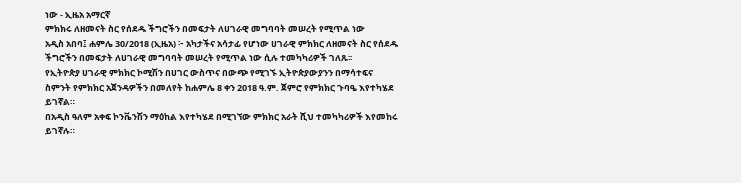ነው - ኢዜአ አማርኛ
ምክክሩ ለዘመናት ስር የሰደዱ ችግሮችን በመፍታት ለሀገራዊ መግባባት መሠረት የሚጥል ነው
አዲስ አበባ፤ ሐምሌ 30/2018 (ኢዜአ) ፦ አካታችና አሳታፊ የሆነው ሀገራዊ ምክክር ለዘመናት ስር የሰደዱ ችግሮችን በመፍታት ለሀገራዊ መግባባት መሠረት የሚጥል ነው ሲሉ ተመካካሪዎች ገለጹ፡፡
የኢትዮጵያ ሀገራዊ ምክክር ኮሚሽን በሀገር ውስጥና በውጭ የሚገኙ ኢትዮጵያውያንን በማሳተፍና ስምንት የምክክር አጀንዳዎችን በመለየት ከሐምሌ 8 ቀን 2018 ዓ.ም. ጀምሮ የምክክር ጉባዔ እየተካሄደ ይገኛል።
በአዲስ ዓለም አቀፍ ኮንቬንሽን ማዕከል እየተካሄደ በሚገኘው ምክክር አራት ሺህ ተመካካሪዎች እየመከሩ ይገኛሉ።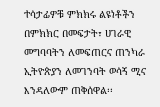ተሳታፊዎቹ ምክክሩ ልዩነቶችን በምክክር በመፍታት፣ ሀገራዊ መግባባትን ለመፍጠርና ጠንካራ ኢትዮጵያን ለመገንባት ወሳኝ ሚና እንዳለውም ጠቅሰዋል፡፡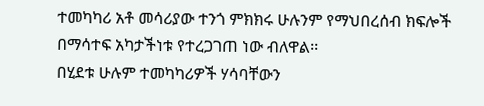ተመካካሪ አቶ መሳሪያው ተንጎ ምክክሩ ሁሉንም የማህበረሰብ ክፍሎች በማሳተፍ አካታችነቱ የተረጋገጠ ነው ብለዋል፡፡
በሂደቱ ሁሉም ተመካካሪዎች ሃሳባቸውን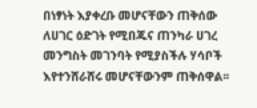በነፃነት እያቀረቡ መሆናቸውን ጠቅሰው ለሀገር ዕድገት የሚበጁና ጠንካራ ሀገረ መንግስት መገንባት የሚያስችሉ ሃሳቦች እየተንሸራሸሩ መሆናቸውንም ጠቅሰዋል፡፡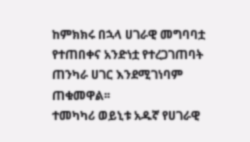ከምክክሩ በኋላ ሀገራዊ መግባባቷ የተጠበቀና አንድነቷ የተረጋገጠባት ጠንካራ ሀገር እንደሚገነባም ጠቁመዋል፡፡
ተመካካሪ ወይኒቱ አዱኛ የሀገራዊ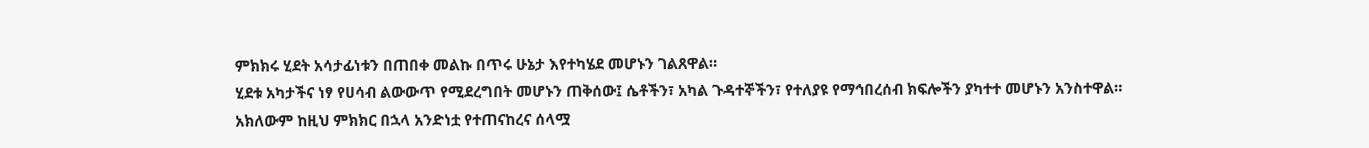ምክክሩ ሂደት አሳታፊነቱን በጠበቀ መልኩ በጥሩ ሁኔታ እየተካሄደ መሆኑን ገልጸዋል።
ሂደቱ አካታችና ነፃ የሀሳብ ልውውጥ የሚደረግበት መሆኑን ጠቅሰው፤ ሴቶችን፣ አካል ጉዳተኞችን፣ የተለያዩ የማኅበረሰብ ክፍሎችን ያካተተ መሆኑን አንስተዋል።
አክለውም ከዚህ ምክክር በኋላ አንድነቷ የተጠናከረና ሰላሟ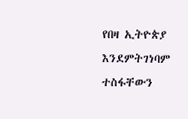የበዛ ኢትዮጵያ እንደምትገነባም ተስፋቸውን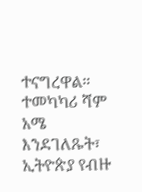ተናግረዋል።
ተመካካሪ ሻም አሜ እንደገለጹት፣ ኢትዮጵያ የብዙ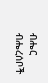ብሔር ብሔረሰቦች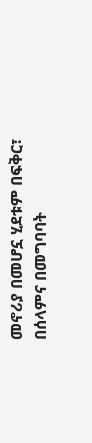መኖሪያ በመሆኗ ሂደቱም በፍቅር፣ በሰላምና በመግባባት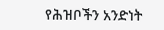የሕዝቦችን አንድነት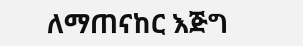ለማጠናከር እጅግ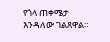የጎላ ጠቀሜታ እንዳለው ገልጸዋል።